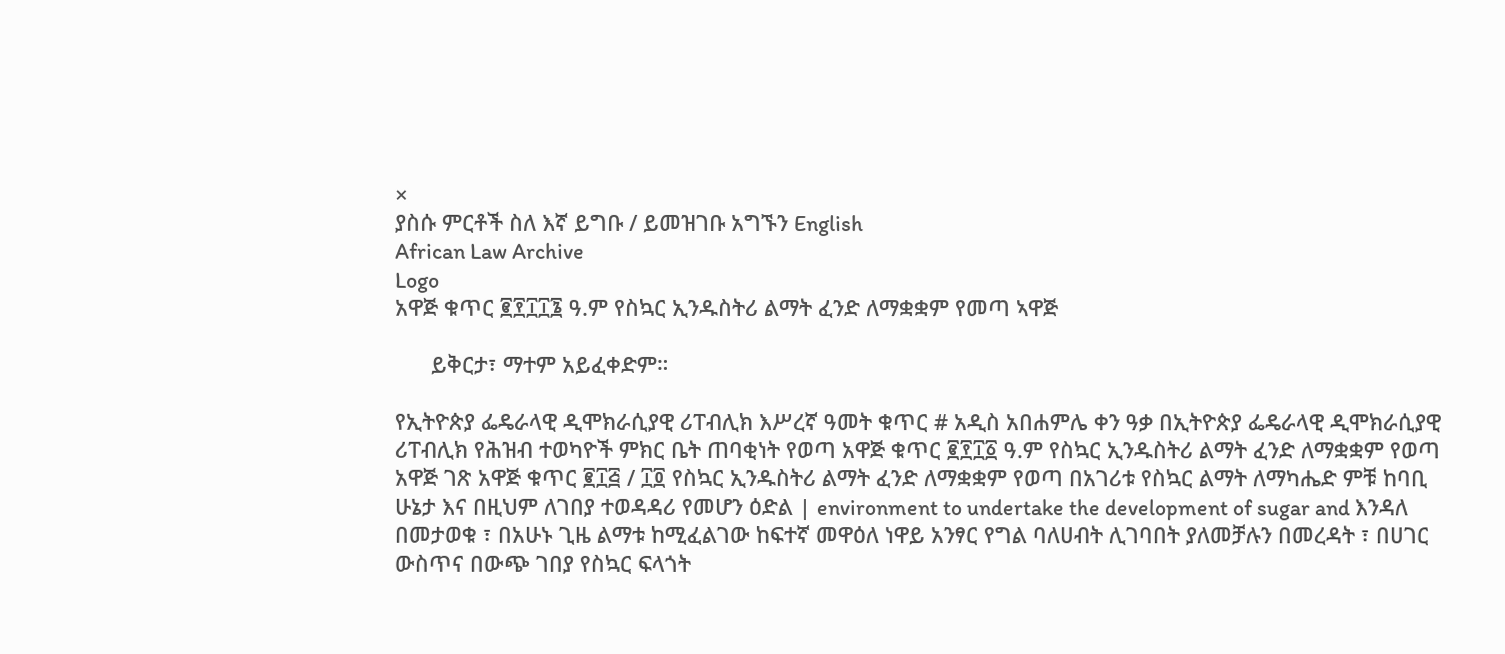×
ያስሱ ምርቶች ስለ እኛ ይግቡ / ይመዝገቡ አግኙን English
African Law Archive
Logo
አዋጅ ቁጥር ፪፻፲፲፮ ዓ.ም የስኳር ኢንዱስትሪ ልማት ፈንድ ለማቋቋም የመጣ ኣዋጅ

      ይቅርታ፣ ማተም አይፈቀድም።

የኢትዮጵያ ፌዴራላዊ ዲሞክራሲያዊ ሪፐብሊክ እሥረኛ ዓመት ቁጥር # አዲስ አበሐምሌ ቀን ዓቃ በኢትዮጵያ ፌዴራላዊ ዲሞክራሲያዊ ሪፐብሊክ የሕዝብ ተወካዮች ምክር ቤት ጠባቂነት የወጣ አዋጅ ቁጥር ፪፻፲፩ ዓ.ም የስኳር ኢንዱስትሪ ልማት ፈንድ ለማቋቋም የወጣ አዋጅ ገጽ አዋጅ ቁጥር ፪፲፭ / ፲፬ የስኳር ኢንዱስትሪ ልማት ፈንድ ለማቋቋም የወጣ በአገሪቱ የስኳር ልማት ለማካሔድ ምቹ ከባቢ ሁኔታ እና በዚህም ለገበያ ተወዳዳሪ የመሆን ዕድል | environment to undertake the development of sugar and እንዳለ በመታወቁ ፣ በአሁኑ ጊዜ ልማቱ ከሚፈልገው ከፍተኛ መዋዕለ ነዋይ አንፃር የግል ባለሀብት ሊገባበት ያለመቻሉን በመረዳት ፣ በሀገር ውስጥና በውጭ ገበያ የስኳር ፍላጎት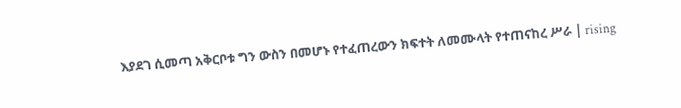እያደገ ሲመጣ አቅርቦቱ ግን ውስን በመሆኑ የተፈጠረውን ክፍተት ለመሙላት የተጠናከረ ሥራ | rising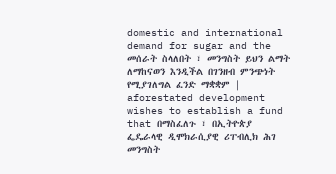domestic and international demand for sugar and the መሰራት ስላለበት ፣ መንግስት ይህን ልማት ለማከናወን እንዲችል በገንዘብ ምንጭነት የሚያገለግል ፈንድ ማቋቋም | aforestated development wishes to establish a fund that በማስፈለጉ ፣ በኢትዮጵያ ፌዴራላዊ ዲሞክራሲያዊ ሪፐብሊክ ሕገ መንግስት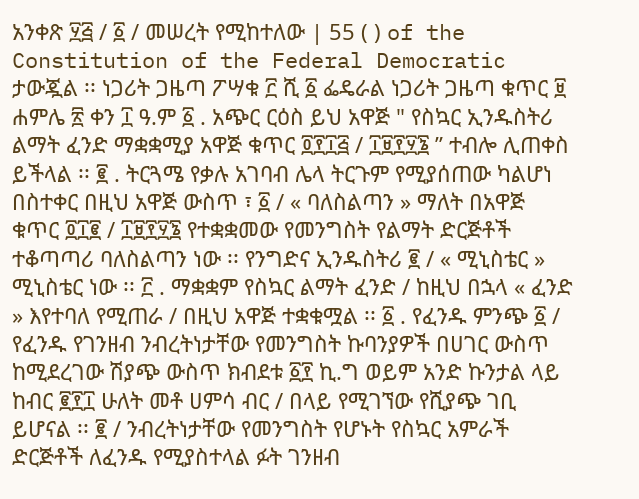አንቀጽ ፶፭ / ፩ / መሠረት የሚከተለው | 55 ( ) of the Constitution of the Federal Democratic ታውጇል ፡፡ ነጋሪት ጋዜጣ ፖሣቁ ፫ ሺ ፩ ፌዴራል ነጋሪት ጋዜጣ ቁጥር ፱ ሐምሌ ፳ ቀን ፲ ዓ.ም ፩ . አጭር ርዕስ ይህ አዋጅ " የስኳር ኢንዱስትሪ ልማት ፈንድ ማቋቋሚያ አዋጅ ቁጥር ፬፻፲፭ / ፲፱፻፶፮ ” ተብሎ ሊጠቀስ ይችላል ፡፡ ፪ . ትርጓሜ የቃሉ አገባብ ሌላ ትርጉም የሚያሰጠው ካልሆነ በስተቀር በዚህ አዋጅ ውስጥ ፣ ፩ / « ባለስልጣን » ማለት በአዋጅ ቁጥር ፬፲፪ / ፲፱፻፶፮ የተቋቋመው የመንግስት የልማት ድርጅቶች ተቆጣጣሪ ባለስልጣን ነው ፡፡ የንግድና ኢንዱስትሪ ፪ / « ሚኒስቴር » ሚኒስቴር ነው ፡፡ ፫ . ማቋቋም የስኳር ልማት ፈንድ / ከዚህ በኋላ « ፈንድ » እየተባለ የሚጠራ / በዚህ አዋጅ ተቋቁሟል ፡፡ ፩ . የፈንዱ ምንጭ ፩ / የፈንዱ የገንዘብ ንብረትነታቸው የመንግስት ኩባንያዎች በሀገር ውስጥ ከሚደረገው ሽያጭ ውስጥ ክብደቱ ፩፻ ኪ.ግ ወይም አንድ ኩንታል ላይ ከብር ፪፻፲ ሁለት መቶ ሀምሳ ብር / በላይ የሚገኘው የሺያጭ ገቢ ይሆናል ፡፡ ፪ / ንብረትነታቸው የመንግስት የሆኑት የስኳር አምራች ድርጅቶች ለፈንዱ የሚያስተላል ፉት ገንዘብ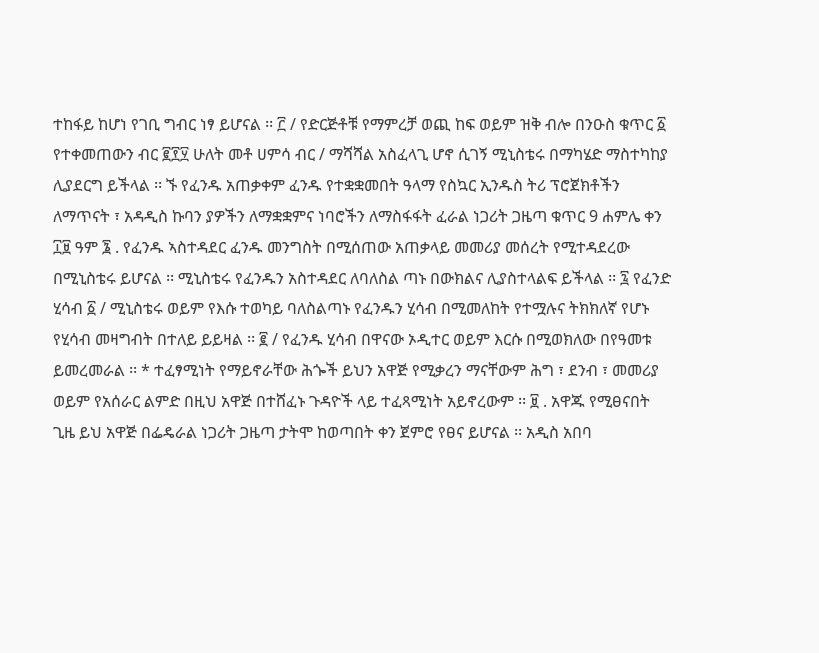ተከፋይ ከሆነ የገቢ ግብር ነፃ ይሆናል ፡፡ ፫ / የድርጅቶቹ የማምረቻ ወጪ ከፍ ወይም ዝቅ ብሎ በንዑስ ቁጥር ፩ የተቀመጠውን ብር ፪፻፶ ሁለት መቶ ሀምሳ ብር / ማሻሻል አስፈላጊ ሆኖ ሲገኝ ሚኒስቴሩ በማካሄድ ማስተካከያ ሊያደርግ ይችላል ፡፡ ኙ የፈንዱ አጠቃቀም ፈንዱ የተቋቋመበት ዓላማ የስኳር ኢንዱስ ትሪ ፕሮጀክቶችን ለማጥናት ፣ አዳዲስ ኩባን ያዎችን ለማቋቋምና ነባሮችን ለማስፋፋት ፈራል ነጋሪት ጋዜጣ ቁጥር 9 ሐምሌ ቀን ፲፱ ዓም ፮ . የፈንዱ ኣስተዳደር ፈንዱ መንግስት በሚሰጠው አጠቃላይ መመሪያ መሰረት የሚተዳደረው በሚኒስቴሩ ይሆናል ፡፡ ሚኒስቴሩ የፈንዱን አስተዳደር ለባለስል ጣኑ በውክልና ሊያስተላልፍ ይችላል ፡፡ ፯ የፈንድ ሂሳብ ፩ / ሚኒስቴሩ ወይም የእሱ ተወካይ ባለስልጣኑ የፈንዱን ሂሳብ በሚመለከት የተሟሉና ትክክለኛ የሆኑ የሂሳብ መዛግብት በተለይ ይይዛል ፡፡ ፪ / የፈንዱ ሂሳብ በዋናው ኦዲተር ወይም እርሱ በሚወክለው በየዓመቱ ይመረመራል ፡፡ * ተፈፃሚነት የማይኖራቸው ሕጐች ይህን አዋጅ የሚቃረን ማናቸውም ሕግ ፣ ደንብ ፣ መመሪያ ወይም የአሰራር ልምድ በዚህ አዋጅ በተሸፈኑ ጉዳዮች ላይ ተፈጻሚነት አይኖረውም ፡፡ ፱ . አዋጁ የሚፀናበት ጊዜ ይህ አዋጅ በፌዴራል ነጋሪት ጋዜጣ ታትሞ ከወጣበት ቀን ጀምሮ የፀና ይሆናል ፡፡ አዲስ አበባ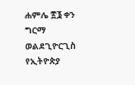ሐምሌ ፳፮ ቀን ግርማ ወልደጊዮርጊስ የኢትዮጵያ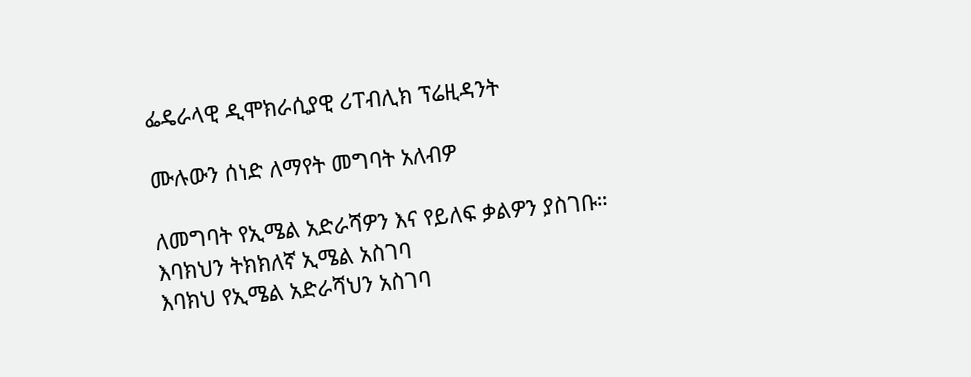ፌዴራላዊ ዲሞክራሲያዊ ሪፐብሊክ ፕሬዚዳንት

ሙሉውን ሰነድ ለማየት መግባት አለብዎ

ለመግባት የኢሜል አድራሻዎን እና የይለፍ ቃልዎን ያስገቡ።
እባክህን ትክክለኛ ኢሜል አስገባ
እባክህ የኢሜል አድራሻህን አስገባ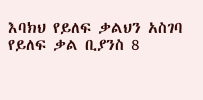እባክህ የይለፍ ቃልህን አስገባ
የይለፍ ቃል ቢያንስ 8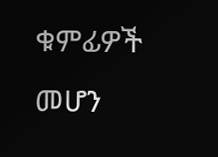ቁምፊዎች መሆን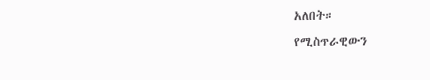አለበት።
የሚስጥራዊውን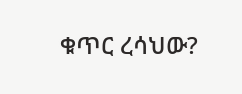ቁጥር ረሳህው?